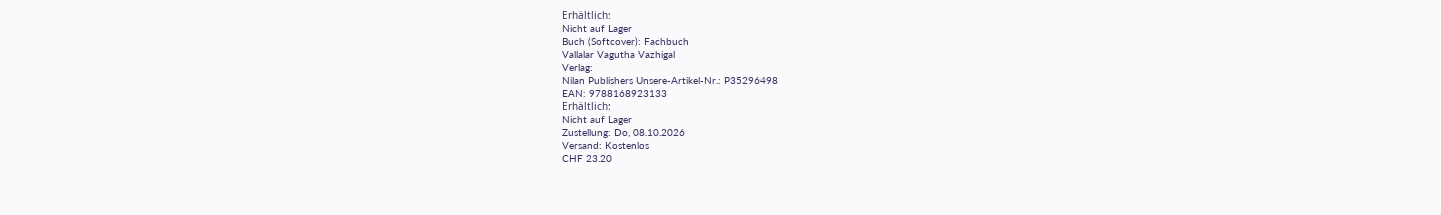Erhältlich:
Nicht auf Lager
Buch (Softcover): Fachbuch
Vallalar Vagutha Vazhigal
Verlag:
Nilan Publishers Unsere-Artikel-Nr.: P35296498
EAN: 9788168923133
Erhältlich:
Nicht auf Lager
Zustellung: Do, 08.10.2026
Versand: Kostenlos
CHF 23.20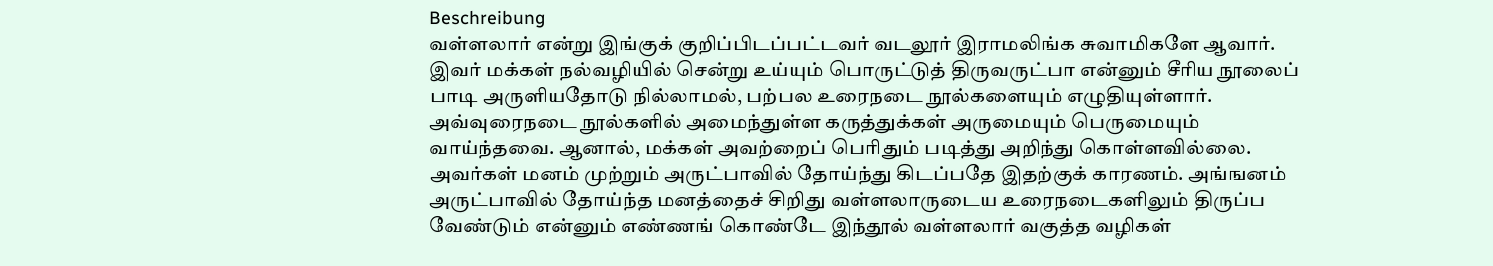Beschreibung
வள்ளலார் என்று இங்குக் குறிப்பிடப்பட்டவர் வடலூர் இராமலிங்க சுவாமிகளே ஆவார். இவர் மக்கள் நல்வழியில் சென்று உய்யும் பொருட்டுத் திருவருட்பா என்னும் சீரிய நூலைப் பாடி அருளியதோடு நில்லாமல், பற்பல உரைநடை நூல்களையும் எழுதியுள்ளார். அவ்வுரைநடை நூல்களில் அமைந்துள்ள கருத்துக்கள் அருமையும் பெருமையும் வாய்ந்தவை. ஆனால், மக்கள் அவற்றைப் பெரிதும் படித்து அறிந்து கொள்ளவில்லை. அவர்கள் மனம் முற்றும் அருட்பாவில் தோய்ந்து கிடப்பதே இதற்குக் காரணம். அங்ஙனம் அருட்பாவில் தோய்ந்த மனத்தைச் சிறிது வள்ளலாருடைய உரைநடைகளிலும் திருப்ப வேண்டும் என்னும் எண்ணங் கொண்டே இந்தூல் வள்ளலார் வகுத்த வழிகள்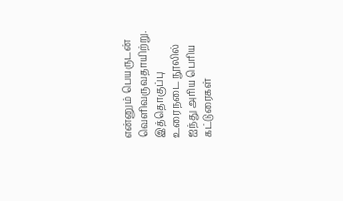என்னும் பெயருடன் வெளிவருவதாயிற்று. இத்தொகுப்பு உரைநடை நூலில் ஐந்து அரிய பெரிய கட்டுரைகள்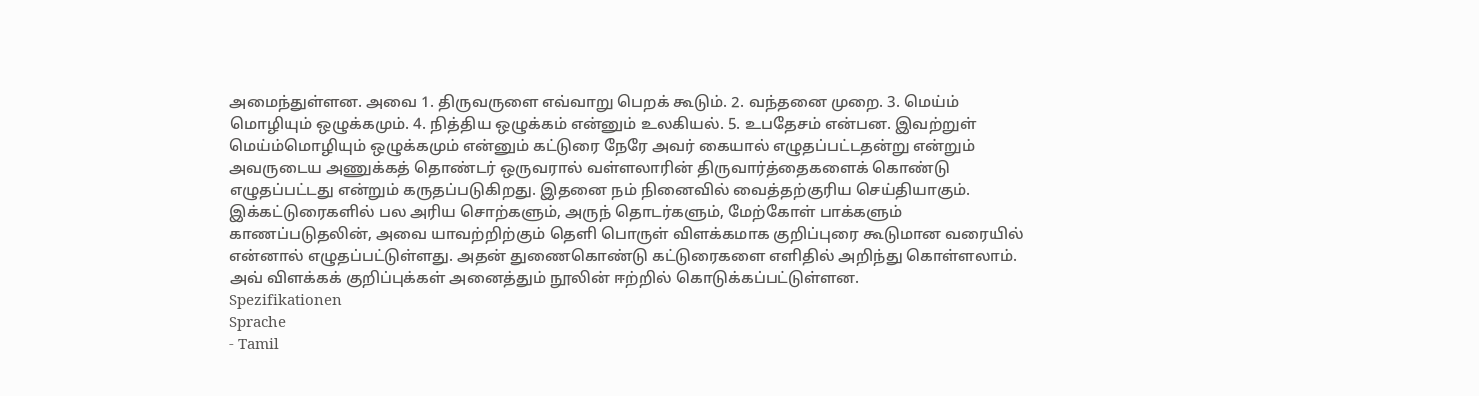அமைந்துள்ளன. அவை 1. திருவருளை எவ்வாறு பெறக் கூடும். 2. வந்தனை முறை. 3. மெய்ம் மொழியும் ஒழுக்கமும். 4. நித்திய ஒழுக்கம் என்னும் உலகியல். 5. உபதேசம் என்பன. இவற்றுள் மெய்ம்மொழியும் ஒழுக்கமும் என்னும் கட்டுரை நேரே அவர் கையால் எழுதப்பட்டதன்று என்றும் அவருடைய அணுக்கத் தொண்டர் ஒருவரால் வள்ளலாரின் திருவார்த்தைகளைக் கொண்டு எழுதப்பட்டது என்றும் கருதப்படுகிறது. இதனை நம் நினைவில் வைத்தற்குரிய செய்தியாகும். இக்கட்டுரைகளில் பல அரிய சொற்களும், அருந் தொடர்களும், மேற்கோள் பாக்களும் காணப்படுதலின், அவை யாவற்றிற்கும் தெளி பொருள் விளக்கமாக குறிப்புரை கூடுமான வரையில் என்னால் எழுதப்பட்டுள்ளது. அதன் துணைகொண்டு கட்டுரைகளை எளிதில் அறிந்து கொள்ளலாம். அவ் விளக்கக் குறிப்புக்கள் அனைத்தும் நூலின் ஈற்றில் கொடுக்கப்பட்டுள்ளன.
Spezifikationen
Sprache
- Tamil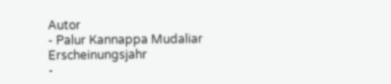Autor
- Palur Kannappa Mudaliar
Erscheinungsjahr
-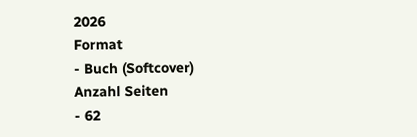2026
Format
- Buch (Softcover)
Anzahl Seiten
- 62